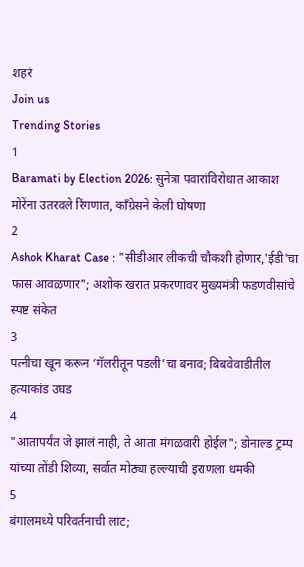शहरं
Join us
Trending Stories
1
Baramati by Election 2026: सुनेत्रा पवारांविरोधात आकाश मोरेंना उतरवले रिंगणात, काँग्रेसने केली घोषणा
2
Ashok Kharat Case : "सीडीआर लीकची चौकशी होणार,'ईडी'चा फास आवळणार"; अशोक खरात प्रकरणावर मुख्यमंत्री फडणवीसांचे स्पष्ट संकेत
3
पत्नीचा खून करून ‘गॅलरीतून पडली’चा बनाव; बिबवेवाडीतील हत्याकांड उघड
4
"आतापर्यंत जे झालं नाही, ते आता मंगळवारी होईल"; डोनाल्ड ट्रम्प यांच्या तोंडी शिव्या, सर्वात मोठ्या हल्ल्याची इराणला धमकी
5
बंगालमध्ये परिवर्तनाची लाट;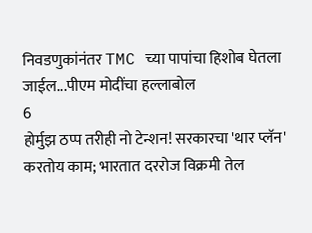निवडणुकांनंतर TMC च्या पापांचा हिशोब घेतला जाईल...पीएम मोदींचा हल्लाबोल
6
होर्मुझ ठप्प तरीही नो टेन्शन! सरकारचा 'थार प्लॅन' करतोय काम; भारतात दररोज विक्रमी तेल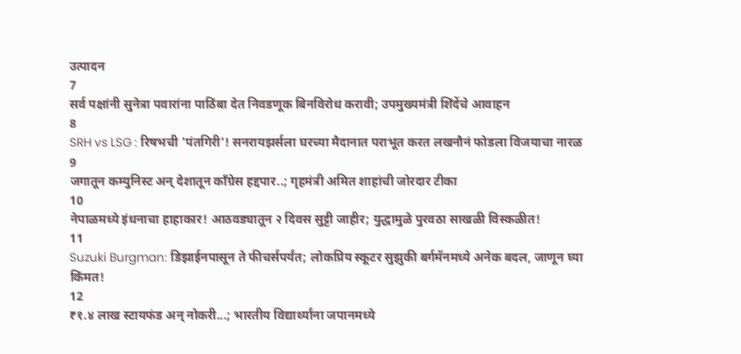उत्पादन
7
सर्व पक्षांनी सुनेत्रा पवारांना पाठिंबा देत निवडणूक बिनविरोध करावी; उपमुख्यमंत्री शिंदेंचे आवाहन
8
SRH vs LSG : रिषभची 'पंतगिरी'! सनरायझर्सला घरच्या मैदानात पराभूत करत लखनौनं फोडला विजयाचा नारळ
9
जगातून कम्युनिस्ट अन् देशातून काँग्रेस हद्दपार..; गृहमंत्री अमित शाहांची जोरदार टीका
10
नेपाळमध्ये इंधनाचा हाहाकार! आठवड्यातून २ दिवस सुट्टी जाहीर; युद्धामुळे पुरवठा साखळी विस्कळीत!
11
Suzuki Burgman: डिझाईनपासून ते फीचर्सपर्यंत; लोकप्रिय स्कूटर सुझुकी बर्गमॅनमध्ये अनेक बदल, जाणून घ्या किंमत!
12
₹१.४ लाख स्टायफंड अन् नोकरी...; भारतीय विद्यार्थ्यांना जपानमध्ये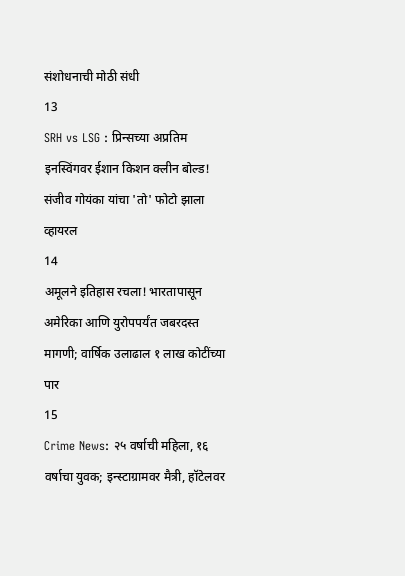संशोधनाची मोठी संधी
13
SRH vs LSG : प्रिन्सच्या अप्रतिम इनस्विंगवर ईशान किशन क्लीन बोल्ड! संजीव गोयंका यांचा 'तो' फोटो झाला व्हायरल
14
अमूलने इतिहास रचला! भारतापासून अमेरिका आणि युरोपपर्यंत जबरदस्त मागणी; वार्षिक उलाढाल १ लाख कोटींच्या पार
15
Crime News: २५ वर्षाची महिला, १६ वर्षाचा युवक; इन्स्टाग्रामवर मैत्री, हॉटेलवर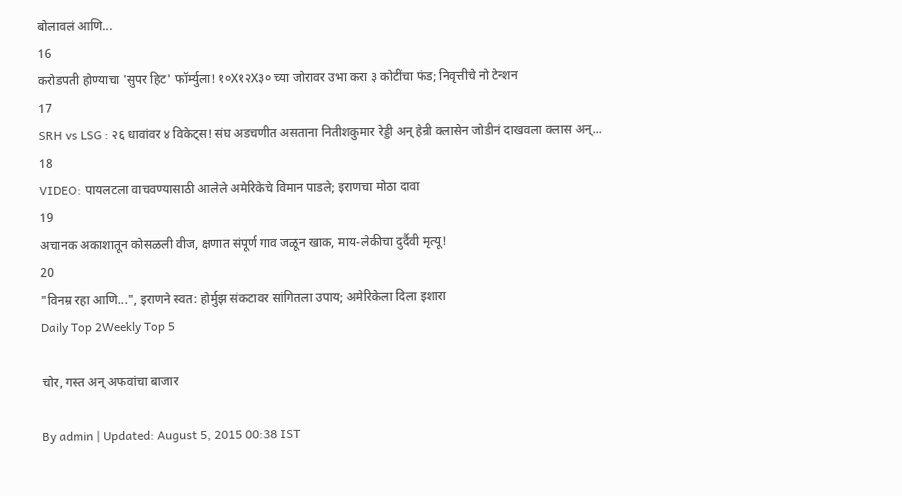बोलावलं आणि...
16
करोडपती होण्याचा 'सुपर हिट' फॉर्म्युला! १०X१२X३० च्या जोरावर उभा करा ३ कोटींचा फंड; निवृत्तीचे नो टेन्शन
17
SRH vs LSG : २६ धावांवर ४ विकेट्स! संघ अडचणीत असताना नितीशकुमार रेड्डी अन् हेन्री क्लासेन जोडीनं दाखवला क्लास अन्...
18
VIDEO: पायलटला वाचवण्यासाठी आलेले अमेरिकेचे विमान पाडले; इराणचा मोठा दावा
19
अचानक अकाशातून कोसळली वीज, क्षणात संपूर्ण गाव जळून खाक, माय-लेकीचा दुर्दैवी मृत्यू!
20
"विनम्र रहा आणि...", इराणने स्वत: होर्मुझ संकटावर सांगितला उपाय; अमेरिकेला दिला इशारा
Daily Top 2Weekly Top 5

चोर, गस्त अन् अफवांचा बाजार

By admin | Updated: August 5, 2015 00:38 IST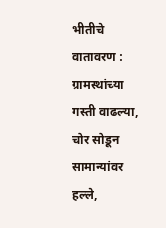भीतीचे वातावरण : ग्रामस्थांच्या गस्ती वाढल्या, चोर सोडून सामान्यांवर हल्ले,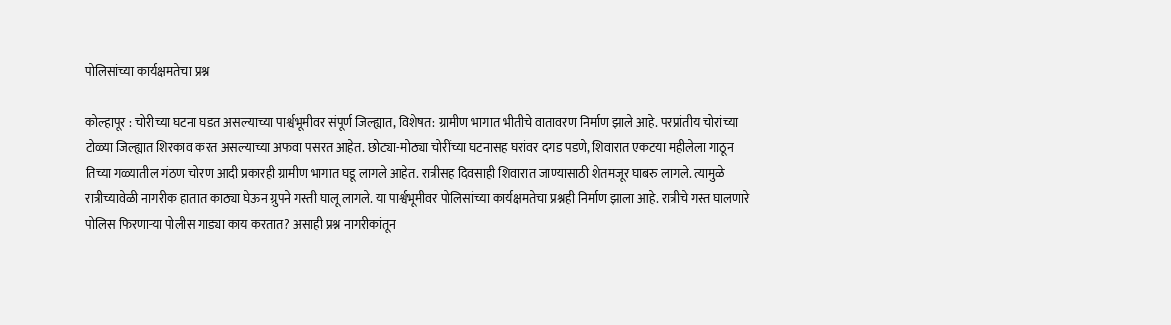पोलिसांच्या कार्यक्षमतेचा प्रश्न

कोल्हापूर : चोरीच्या घटना घडत असल्याच्या पार्श्वभूमीवर संपूर्ण जिल्ह्यात, विशेषत: ग्रामीण भागात भीतीचे वातावरण निर्माण झाले आहे. परप्रांतीय चोरांच्या टोळ्या जिल्ह्यात शिरकाव करत असल्याच्या अफवा पसरत आहेत. छोट्या-मोठ्या चोरींच्या घटनासह घरांवर दगड पडणे, शिवारात एकटया महीलेला गाठून तिच्या गळ्यातील गंठण चोरण आदी प्रकारही ग्रामीण भागात घडू लागले आहेत. रात्रीसह दिवसाही शिवारात जाण्यासाठी शेतमजूर घाबरु लागले. त्यामुळे रात्रीच्यावेळी नागरीक हातात काठ्या घेऊन ग्रुपने गस्ती घालू लागले. या पार्श्वभूमीवर पोलिसांच्या कार्यक्षमतेचा प्रश्नही निर्माण झाला आहे. रात्रीचे गस्त घालणारे पोलिस फिरणाऱ्या पोलीस गाड्या काय करतात? असाही प्रश्न नागरीकांतून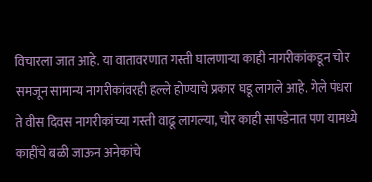विचारला जात आहे. या वातावरणात गस्ती घालणाऱ्या काही नागरीकांकडून चोर समजून सामान्य नागरीकांवरही हल्ले होण्याचे प्रकार घडू लागले आहे. गेले पंधरा ते वीस दिवस नागरीकांच्या गस्ती वाढू लागल्या, चोर काही सापडेनात पण यामध्ये काहींचे बळी जाऊन अनेकांचे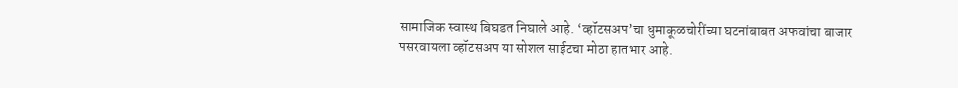सामाजिक स्वास्थ बिघडत निघाले आहे. ‘व्हॉटसअप’चा धुमाकूळचोरींच्या घटनांबाबत अफवांचा बाजार पसरवायला व्हॉटसअप या सोशल साईटचा मोठा हातभार आहे.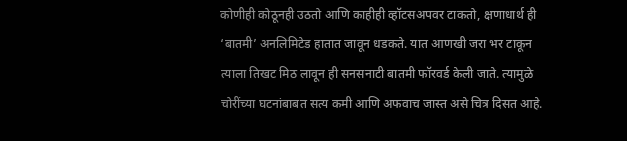कोणीही कोठूनही उठतो आणि काहीही व्हॉटसअपवर टाकतो, क्षणाधार्थ ही ‘बातमी’ अनलिमिटेड हातात जावून धडकते. यात आणखी जरा भर टाकून त्याला तिखट मिठ लावून ही सनसनाटी बातमी फॉरवर्ड केली जाते. त्यामुळे चोरींच्या घटनांबाबत सत्य कमी आणि अफवाच जास्त असे चित्र दिसत आहे.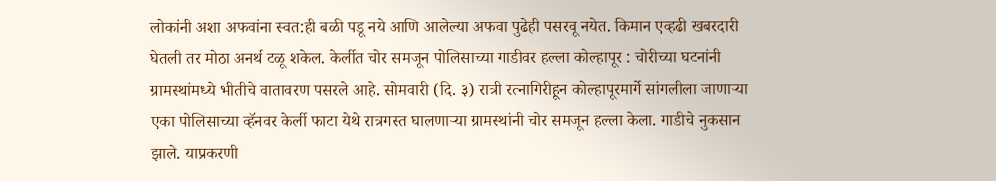लोकांनी अशा अफवांना स्वत:ही बळी पडू नये आणि आलेल्या अफवा पुढेही पसरवू नयेत. किमान एव्हढी खबरदारी घेतली तर मोठा अनर्थ टळू शकेल. केर्लीत चोर समजून पोलिसाच्या गाडीवर हल्ला कोल्हापूर : चोरीच्या घटनांनी ग्रामस्थांमध्ये भीतीचे वातावरण पसरले आहे. सोमवारी (दि. ३) रात्री रत्नागिरीहून कोल्हापूरमार्गे सांगलीला जाणाऱ्या एका पोलिसाच्या व्हॅनवर केर्ली फाटा येथे रात्रगस्त घालणाऱ्या ग्रामस्थांनी चोर समजून हल्ला केला. गाडीचे नुकसान झाले. याप्रकरणी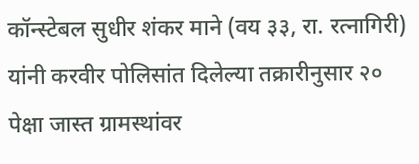कॉन्स्टेबल सुधीर शंकर माने (वय ३३, रा. रत्नागिरी) यांनी करवीर पोलिसांत दिलेल्या तक्रारीनुसार २० पेक्षा जास्त ग्रामस्थांवर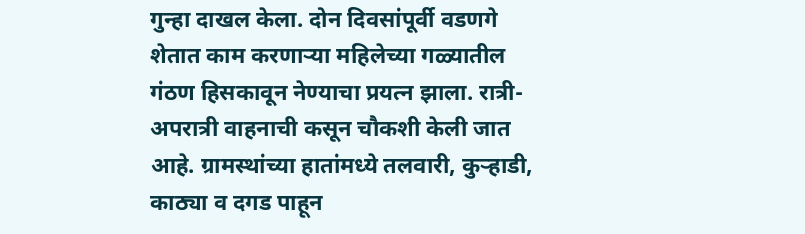गुन्हा दाखल केला. दोन दिवसांपूर्वी वडणगे शेतात काम करणाऱ्या महिलेच्या गळ्यातील गंठण हिसकावून नेण्याचा प्रयत्न झाला. रात्री-अपरात्री वाहनाची कसून चौकशी केली जात आहे. ग्रामस्थांच्या हातांमध्ये तलवारी, कुऱ्हाडी, काठ्या व दगड पाहून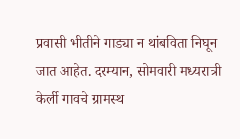प्रवासी भीतीने गाड्या न थांबविता निघून जात आहेत. दरम्यान, सोमवारी मध्यरात्री केर्ली गावचे ग्रामस्थ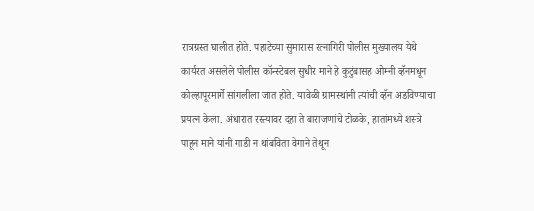रात्रग्रस्त घालीत होते. पहाटेच्या सुमारास रत्नागिरी पोलीस मुख्यालय येथे कार्यरत असलेले पोलीस कॉन्स्टेबल सुधीर माने हे कुटुंबासह ओम्नी व्हॅनमधून कोल्हापूरमार्गे सांगलीला जात होते. यावेळी ग्रामस्थांनी त्यांची व्हॅन अडविण्याचा प्रयत्न केला. अंधारात रस्त्यावर दहा ते बाराजणांचे टोळके, हातांमध्ये शस्त्रे पाहून माने यांनी गाडी न थांबविता वेगाने तेथून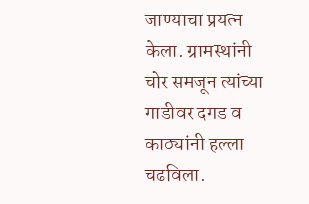जाण्याचा प्रयत्न केला. ग्रामस्थांनी चोर समजून त्यांच्या गाडीवर दगड व काठ्यांनी हल्ला चढविला.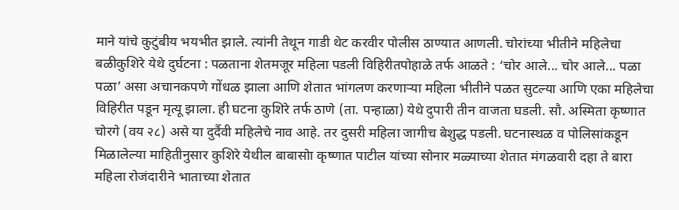माने यांचे कुटुंबीय भयभीत झाले. त्यांनी तेथून गाडी थेट करवीर पोलीस ठाण्यात आणली. चोरांच्या भीतीने महिलेचा बळीकुशिरे येथे दुर्घटना : पळताना शेतमजूर महिला पडली विहिरीतपोहाळे तर्फ आळते : ‘चोर आले... चोर आले... पळा पळा’ असा अचानकपणे गोंधळ झाला आणि शेतात भांगलण करणाऱ्या महिला भीतीने पळत सुटल्या आणि एका महिलेचा विहिरीत पडून मृत्यू झाला. ही घटना कुशिरे तर्फ ठाणे (ता. पन्हाळा) येथे दुपारी तीन वाजता घडली. सौ. अस्मिता कृष्णात चोरगे (वय २८) असे या दुर्दैवी महिलेचे नाव आहे. तर दुसरी महिला जागीच बेशुद्ध पडली. घटनास्थळ व पोलिसांकडून मिळालेल्या माहितीनुसार कुशिरे येथील बाबासोा कृष्णात पाटील यांच्या सोनार मळ्याच्या शेतात मंगळवारी दहा ते बारा महिला रोजंदारीने भाताच्या शेतात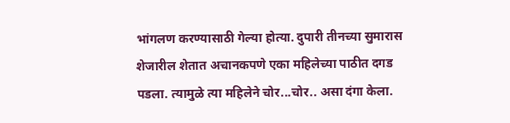भांगलण करण्यासाठी गेल्या होत्या. दुपारी तीनच्या सुमारास शेजारील शेतात अचानकपणे एका महिलेच्या पाठीत दगड पडला. त्यामुळे त्या महिलेने चोर...चोर.. असा दंगा केला.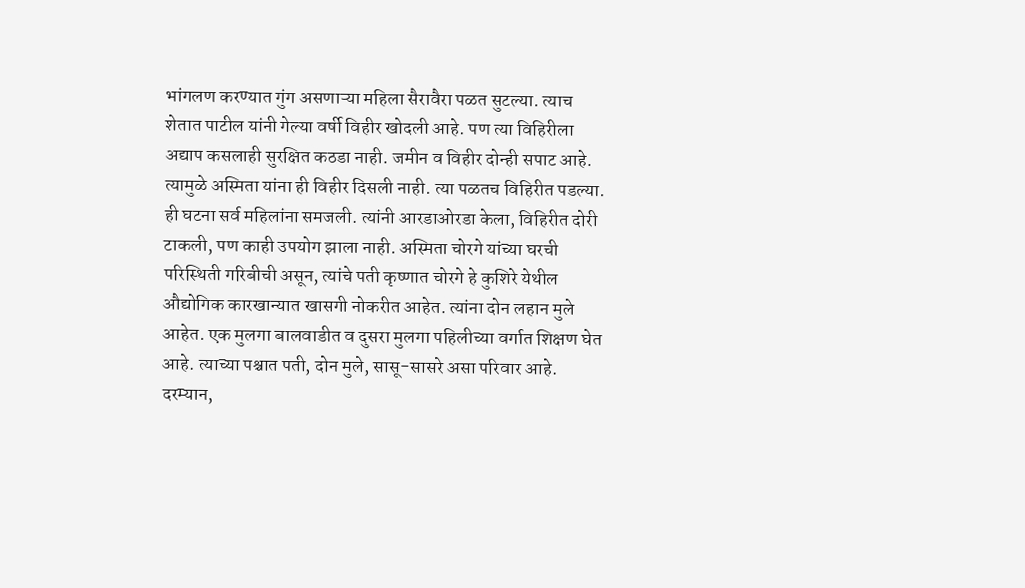भांगलण करण्यात गुंग असणाऱ्या महिला सैरावैरा पळत सुटल्या. त्याच शेतात पाटील यांनी गेल्या वर्षी विहीर खोदली आहे. पण त्या विहिरीला अद्याप कसलाही सुरक्षित कठडा नाही. जमीन व विहीर दोन्ही सपाट आहे. त्यामुळे अस्मिता यांना ही विहीर दिसली नाही. त्या पळतच विहिरीत पडल्या. ही घटना सर्व महिलांना समजली. त्यांनी आरडाओरडा केला, विहिरीत दोरी टाकली, पण काही उपयोग झाला नाही. अस्मिता चोरगे यांच्या घरची परिस्थिती गरिबीची असून, त्यांचे पती कृष्णात चोरगे हे कुशिरे येथील औद्योगिक कारखान्यात खासगी नोकरीत आहेत. त्यांना दोन लहान मुले आहेत. एक मुलगा बालवाडीत व दुसरा मुलगा पहिलीच्या वर्गात शिक्षण घेत आहे. त्याच्या पश्चात पती, दोन मुले, सासू-सासरे असा परिवार आहे. दरम्यान,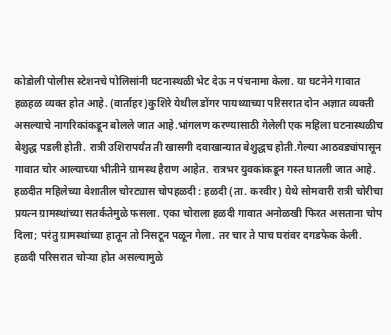कोडोली पोलीस स्टेशनचे पोलिसांनी घटनास्थळी भेट देऊ न पंचनामा केला. या घटनेने गावात हळहळ व्यक्त होत आहे. (वार्ताहर)कुशिरे येथील डोंगर पायथ्याच्या परिसरात दोन अज्ञात व्यक्ती असल्याचे नागरिकांकडून बोलले जात आहे.भांगलण करण्यासाठी गेलेली एक महिला घटनास्थळीच बेशुद्ध पडली होती. रात्री उशिरापर्यंत ती खासगी दवाखान्यात बेशुद्धच होती.गेल्या आठवड्यांपासून गावात चोर आल्याच्या भीतीने ग्रामस्थ हैराण आहेत. रात्रभर युवकांकडून गस्त घातली जात आहे. हळदीत महिलेच्या वेशातील चोरट्यास चोपहळदी : हळदी (ता. करवीर) येथे सोमवारी रात्री चोरीचा प्रयत्न ग्रामस्थांच्या सतर्कतेमुळे फसला. एका चोराला हळदी गावात अनोळखी फिरत असताना चोप दिला; परंतु ग्रामस्थांच्या हातून तो निसटून पळून गेला. तर चार ते पाच घरांवर दगडफेक केली. हळदी परिसरात चोऱ्या होत असल्यामुळे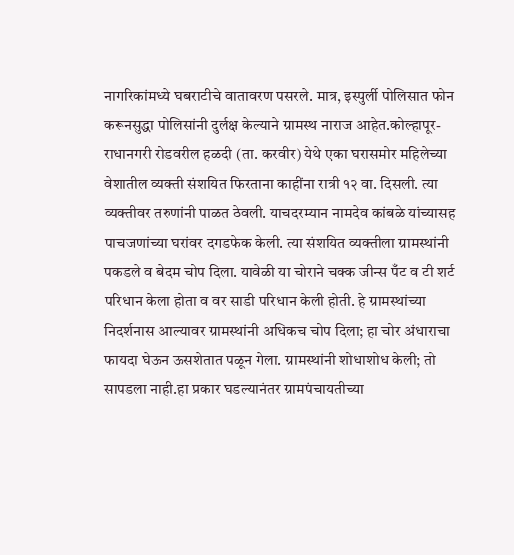नागरिकांमध्ये घबराटीचे वातावरण पसरले. मात्र, इस्पुर्ली पोलिसात फोन करूनसुद्धा पोलिसांनी दुर्लक्ष केल्याने ग्रामस्थ नाराज आहेत.कोल्हापूर-राधानगरी रोडवरील हळदी (ता. करवीर) येथे एका घरासमोर महिलेच्या वेशातील व्यक्ती संशयित फिरताना काहींना रात्री १२ वा. दिसली. त्या व्यक्तीवर तरुणांनी पाळत ठेवली. याचदरम्यान नामदेव कांबळे यांच्यासह पाचजणांच्या घरांवर दगडफेक केली. त्या संशयित व्यक्तीला ग्रामस्थांनी पकडले व बेदम चोप दिला. यावेळी या चोराने चक्क जीन्स पँट व टी शर्ट परिधान केला होता व वर साडी परिधान केली होती. हे ग्रामस्थांच्या निदर्शनास आल्यावर ग्रामस्थांनी अधिकच चोप दिला; हा चोर अंधाराचा फायदा घेऊन ऊसशेतात पळून गेला. ग्रामस्थांनी शोधाशोध केली; तो सापडला नाही.हा प्रकार घडल्यानंतर ग्रामपंचायतीच्या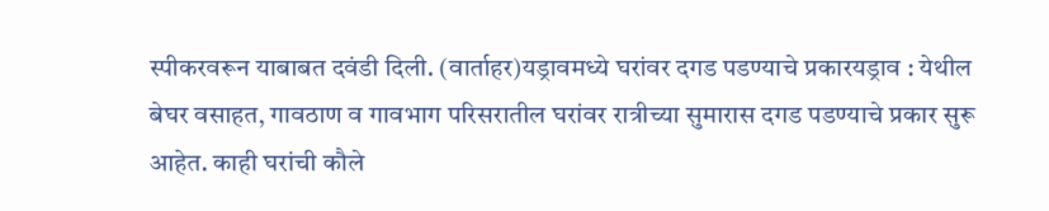स्पीकरवरून याबाबत दवंडी दिली. (वार्ताहर)यड्रावमध्ये घरांवर दगड पडण्याचे प्रकारयड्राव : येथील बेघर वसाहत, गावठाण व गावभाग परिसरातील घरांवर रात्रीच्या सुमारास दगड पडण्याचे प्रकार सुरू आहेत. काही घरांची कौले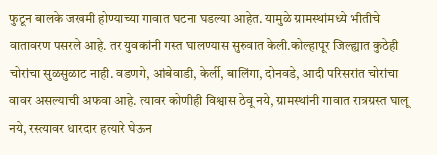फुटून बालके जखमी होण्याच्या गावात घटना घडल्या आहेत. यामुळे ग्रामस्थांमध्ये भीतीचे वातावरण पसरले आहे. तर युवकांनी गस्त घालण्यास सुरुवात केली.कोल्हापूर जिल्ह्यात कुठेही चोरांचा सुळसुळाट नाही. वडणगे, आंबेवाडी, केर्ली, बालिंगा, दोनवडे, आदी परिसरांत चोरांचा वावर असल्याची अफवा आहे. त्यावर कोणीही विश्वास ठेवू नये, ग्रामस्थांनी गावात रात्रग्रस्त घालू नये, रस्त्यावर धारदार हत्यारे घेऊन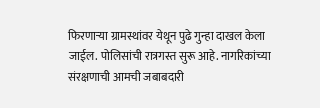फिरणाऱ्या ग्रामस्थांवर येथून पुढे गुन्हा दाखल केला जाईल. पोलिसांची रात्रगस्त सुरू आहे. नागरिकांच्या संरक्षणाची आमची जबाबदारी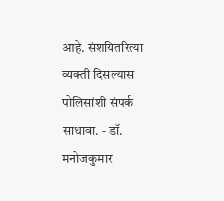आहे. संशयितरित्या व्यक्ती दिसल्यास पोलिसांशी संपर्क साधावा. - डॉ. मनोजकुमार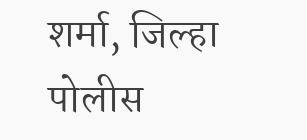शर्मा, जिल्हा पोलीस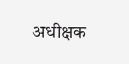अधीक्षक